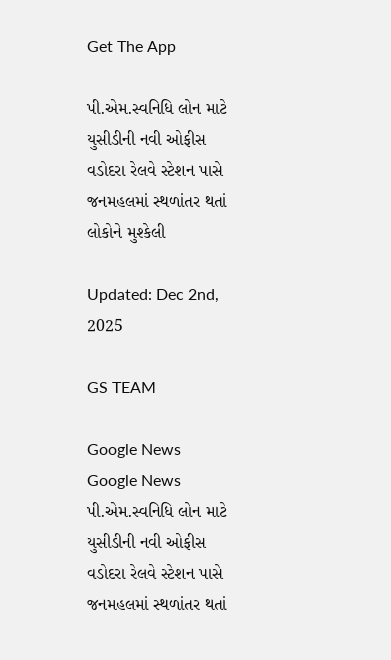Get The App

પી.એમ.સ્વનિધિ લોન માટે યુસીડીની નવી ઓફીસ વડોદરા રેલવે સ્ટેશન પાસે જનમહલમાં સ્થળાંતર થતાં લોકોને મુશ્કેલી

Updated: Dec 2nd, 2025

GS TEAM

Google News
Google News
પી.એમ.સ્વનિધિ લોન માટે યુસીડીની નવી ઓફીસ વડોદરા રેલવે સ્ટેશન પાસે જનમહલમાં સ્થળાંતર થતાં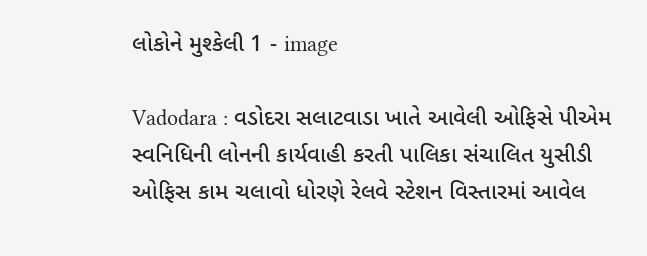લોકોને મુશ્કેલી 1 - image

Vadodara : વડોદરા સલાટવાડા ખાતે આવેલી ઓફિસે પીએમ સ્વનિધિની લોનની કાર્યવાહી કરતી પાલિકા સંચાલિત યુસીડી ઓફિસ કામ ચલાવો ધોરણે રેલવે સ્ટેશન વિસ્તારમાં આવેલ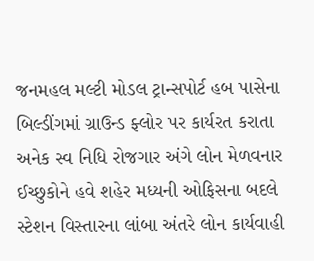જનમહલ મલ્ટી મોડલ ટ્રાન્સપોર્ટ હબ પાસેના બિલ્ડીંગમાં ગ્રાઉન્ડ ફ્લોર પર કાર્યરત કરાતા અનેક સ્વ નિધિ રોજગાર અંગે લોન મેળવનાર ઈચ્છુકોને હવે શહેર મધ્યની ઓફિસના બદલે સ્ટેશન વિસ્તારના લાંબા અંતરે લોન કાર્યવાહી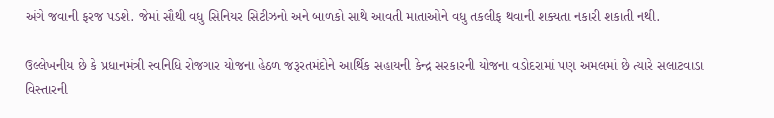અંગે જવાની ફરજ પડશે. જેમાં સૌથી વધુ સિનિયર સિટીઝનો અને બાળકો સાથે આવતી માતાઓને વધુ તકલીફ થવાની શક્યતા નકારી શકાતી નથી.

ઉલ્લેખનીય છે કે પ્રધાનમંત્રી સ્વનિધિ રોજગાર યોજના હેઠળ જરૂરતમંદોને આર્થિક સહાયની કેન્દ્ર સરકારની યોજના વડોદરામાં પણ અમલમાં છે ત્યારે સલાટવાડા વિસ્તારની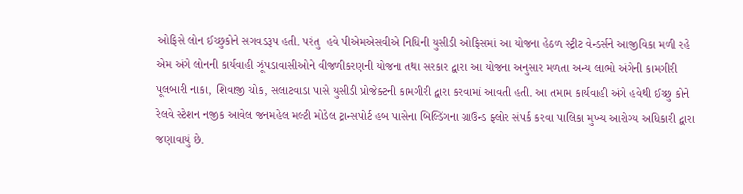ઓફિસે લોન ઈચ્છુકોને સગવડરૂપ હતી. પરંતુ  હવે પીએમએસવીએ નિધિની યુસીડી ઓફિસમાં આ યોજના હેઠળ સ્ટ્રીટ વેન્ડર્સને આજીવિકા મળી રહે એમ અંગે લોનની કાર્યવાહી ઝૂંપડાવાસીઓને વીજળીકરણની યોજના તથા સરકાર દ્વારા આ યોજના અનુસાર મળતા અન્ય લાભો અંગેની કામગીરી પૂલબારી નાકા, શિવાજી ચોક, સલાટવાડા પાસે યુસીડી પ્રોજેક્ટની કામગીરી દ્વારા કરવામાં આવતી હતી. આ તમામ કાર્યવાહી અંગે હવેથી ઈચ્છુ કોને રેલવે સ્ટેશન નજીક આવેલ જનમહેલ મલ્ટી મોડેલ ટ્રાન્સપોર્ટ હબ પાસેના બિલ્ડિંગના ગ્રાઉન્ડ ફ્લોર સંપર્ક કરવા પાલિકા મુખ્ય આરોગ્ય અધિકારી દ્વારા જણાવાયું છે.